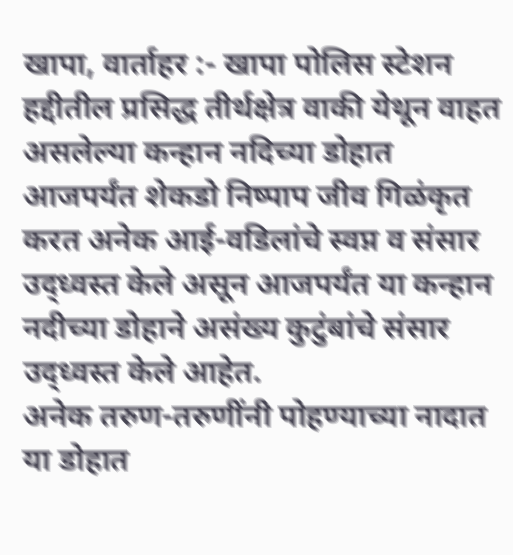खापा, वार्ताहर :- खापा पोलिस स्टेशन हद्दीतील प्रसिद्ध तीर्थक्षेत्र वाकी येथून वाहत असलेल्या कन्हान नदिच्या डोहात आजपर्यंत शेकडो निष्पाप जीव गिळंकृत करत अनेक आई-वडिलांचे स्वप्न व संसार उद्ध्वस्त केले असून आजपर्यंत या कन्हान नदीच्या डोहाने असंख्य कुटुंबांचे संसार उद्ध्वस्त केले आहेत.
अनेक तरुण-तरुणींनी पोहण्याच्या नादात या डोहात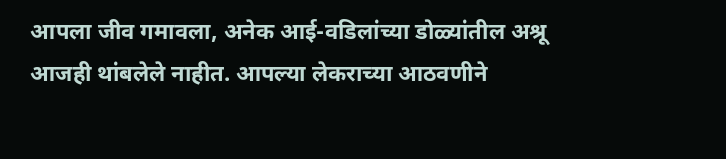आपला जीव गमावला, अनेक आई-वडिलांच्या डोळ्यांतील अश्रू आजही थांबलेले नाहीत. आपल्या लेकराच्या आठवणीने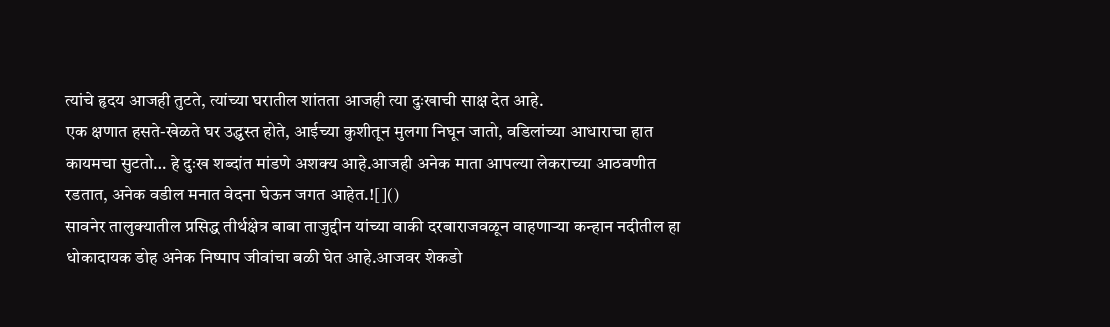त्यांचे हृदय आजही तुटते, त्यांच्या घरातील शांतता आजही त्या दुःखाची साक्ष देत आहे.
एक क्षणात हसते-खेळते घर उद्ध्वस्त होते, आईच्या कुशीतून मुलगा निघून जातो, वडिलांच्या आधाराचा हात कायमचा सुटतो… हे दुःख शब्दांत मांडणे अशक्य आहे.आजही अनेक माता आपल्या लेकराच्या आठवणीत रडतात, अनेक वडील मनात वेदना घेऊन जगत आहेत.![]()
सावनेर तालुक्यातील प्रसिद्ध तीर्थक्षेत्र बाबा ताजुद्दीन यांच्या वाकी दरबाराजवळून वाहणाऱ्या कन्हान नदीतील हा धोकादायक डोह अनेक निष्पाप जीवांचा बळी घेत आहे.आजवर शेकडो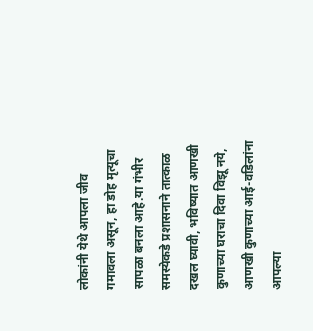लोकांनी येथे आपला जीव गमावला असून, हा डोह मृत्यूचा सापळा बनला आहे.या गंभीर समस्येकडे प्रशासनाने तात्काळ दखल घ्यावी, भविष्यात आणखी कुणाच्या घराचा दिवा विझू नये, आणखी कुणाच्या आई-वडिलांना आपल्या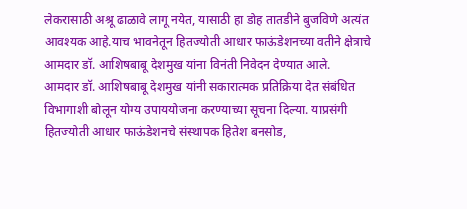लेकरासाठी अश्रू ढाळावे लागू नयेत, यासाठी हा डोह तातडीने बुजविणे अत्यंत आवश्यक आहे.याच भावनेतून हितज्योती आधार फाऊंडेशनच्या वतीने क्षेत्राचे आमदार डॉ. आशिषबाबू देशमुख यांना विनंती निवेदन देण्यात आले.
आमदार डॉ. आशिषबाबू देशमुख यांनी सकारात्मक प्रतिक्रिया देत संबंधित विभागाशी बोलून योग्य उपाययोजना करण्याच्या सूचना दिल्या. याप्रसंगी हितज्योती आधार फाऊंडेशनचे संस्थापक हितेश बनसोड,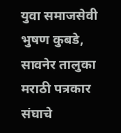युवा समाजसेवी भुषण कुबडे, सावनेर तालुका मराठी पत्रकार संघाचे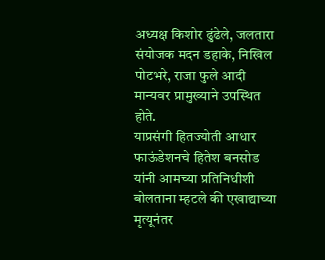अध्यक्ष किशोर ढुंढेले, जलतारा संयोजक मदन डहाके, निखिल पोटभरे, राजा फुले आदी मान्यवर प्रामुख्याने उपस्थित होते.
याप्रसंगी हितज्योती आधार फाऊंडेशनचे हितेश बनसोड यांनी आमच्या प्रतिनिधीशी बोलताना म्हटले की एखाद्याच्या मृत्यूनंतर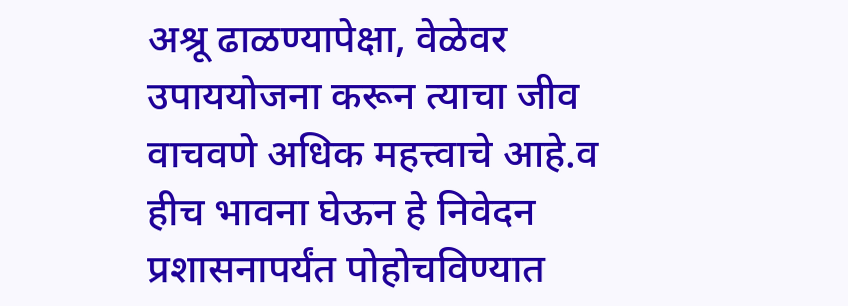अश्रू ढाळण्यापेक्षा, वेळेवर उपाययोजना करून त्याचा जीव वाचवणे अधिक महत्त्वाचे आहे.व हीच भावना घेऊन हे निवेदन प्रशासनापर्यंत पोहोचविण्यात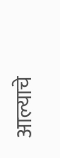आल्याचे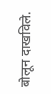बोलून दाखविले.